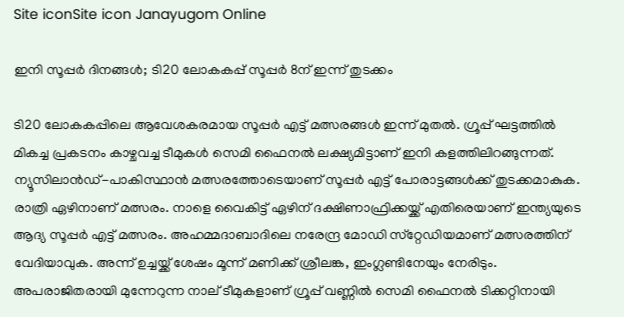Site iconSite icon Janayugom Online

ഇനി സൂപ്പർ ദിനങ്ങൾ; ടി20 ലോകകപ്പ് സൂപ്പര്‍ 8ന് ഇന്ന് തുടക്കം

ടി20 ലോകകപ്പിലെ ആവേശകരമായ സൂപ്പർ എട്ട് മത്സരങ്ങൾ ഇന്ന് മുതല്‍. ഗ്രൂപ്പ് ഘട്ടത്തിൽ മികച്ച പ്രകടനം കാഴ്ചവച്ച ടീമുകൾ സെമി ഫൈനൽ ലക്ഷ്യമിട്ടാണ് ഇനി കളത്തിലിറങ്ങുന്നത്. ന്യൂസിലാന്‍ഡ്-പാകിസ്ഥാന്‍ മത്സരത്തോടെയാണ് സൂപ്പര്‍ എട്ട് പോരാട്ടങ്ങള്‍ക്ക് തുടക്കമാകുക. രാത്രി ഏഴിനാണ് മത്സരം. നാളെ വൈകിട്ട് ഏഴിന് ദക്ഷിണാഫ്രിക്കയ്ക്ക് എതിരെയാണ് ഇന്ത്യയുടെ ആദ്യ സൂപ്പര്‍ എട്ട് മത്സരം. അഹമ്മദാബാദിലെ നരേന്ദ്ര മോഡി സ്‌റ്റേഡിയമാണ് മത്സരത്തിന് വേദിയാവുക. അന്ന് ഉച്ചയ്ക്ക് ശേഷം മൂന്ന് മണിക്ക് ശ്രീലങ്ക, ഇംഗ്ലണ്ടിനേയും നേരിടും. അപരാജിതരായി മുന്നേറുന്ന നാല് ടീമുകളാണ് ഗ്രൂപ്പ് വണ്ണിൽ സെമി ഫൈനൽ ടിക്കറ്റിനായി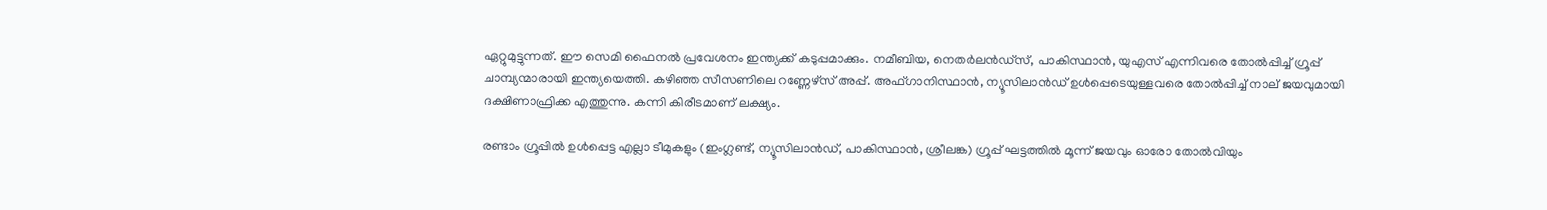ഏറ്റുമുട്ടുന്നത്. ഈ സെമി ഫൈനൽ പ്രവേശനം ഇന്ത്യക്ക് കടുപ്പമാക്കും. നമീബിയ, നെതർലൻഡ്‌സ്, പാകിസ്ഥാൻ, യുഎസ് എന്നിവരെ തോൽപ്പിച്ച് ഗ്രൂപ്പ് ചാമ്പ്യന്മാരായി ഇന്ത്യയെത്തി. കഴിഞ്ഞ സീസണിലെ റണ്ണേഴ്സ് അപ്പ്. അഫ്ഗാനിസ്ഥാൻ, ന്യൂസിലാൻഡ് ഉൾപ്പെടെയുള്ളവരെ തോൽപ്പിച്ച് നാല് ജയവുമായി ദക്ഷിണാഫ്രിക്ക എത്തുന്നു. കന്നി കിരീടമാണ് ലക്ഷ്യം.

രണ്ടാം ഗ്രൂപ്പിൽ ഉൾപ്പെട്ട എല്ലാ ടീമുകളും (ഇംഗ്ലണ്ട്, ന്യൂസിലാൻഡ്, പാകിസ്ഥാൻ, ശ്രീലങ്ക) ഗ്രൂപ്പ് ഘട്ടത്തിൽ മൂന്ന് ജയവും ഓരോ തോൽവിയും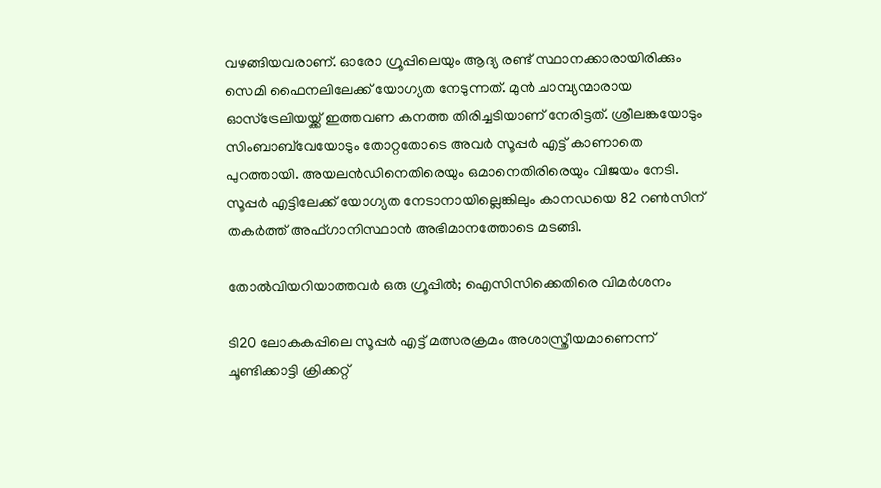വഴങ്ങിയവരാണ്. ഓരോ ഗ്രൂപ്പിലെയും ആദ്യ രണ്ട് സ്ഥാനക്കാരായിരിക്കും സെമി ഫൈനലിലേക്ക് യോഗ്യത നേടുന്നത്. മുൻ ചാമ്പ്യന്മാരായ ഓസ്‌ട്രേലിയയ്ക്ക് ഇത്തവണ കനത്ത തിരിച്ചടിയാണ് നേരിട്ടത്. ശ്രീലങ്കയോടും സിംബാബ്‌വേയോടും തോറ്റതോടെ അവർ സൂപ്പർ എട്ട് കാണാതെ പുറത്തായി. അയലന്‍ഡിനെതിരെയും ഒമാനെതിരിരെയും വിജയം നേടി. സൂപ്പർ എട്ടിലേക്ക് യോഗ്യത നേടാനായില്ലെങ്കിലും കാനഡയെ 82 റണ്‍സിന് തകർത്ത് അഫ്ഗാനിസ്ഥാൻ അഭിമാനത്തോടെ മടങ്ങി.

തോല്‍വിയറിയാത്തവര്‍ ഒരു ഗ്രൂപ്പില്‍; ഐസിസിക്കെതിരെ വിമർശനം

ടി20 ലോകകപ്പിലെ സൂപ്പർ എട്ട് മത്സരക്രമം അശാസ്ത്രീയമാണെന്ന് ചൂണ്ടിക്കാട്ടി ക്രിക്കറ്റ്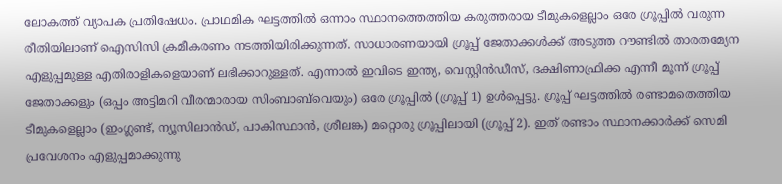ലോകത്ത് വ്യാപക പ്രതിഷേധം. പ്രാഥമിക ഘട്ടത്തിൽ ഒന്നാം സ്ഥാനത്തെത്തിയ കരുത്തരായ ടീമുകളെല്ലാം ഒരേ ഗ്രൂപ്പിൽ വരുന്ന രീതിയിലാണ് ഐസിസി ക്രമീകരണം നടത്തിയിരിക്കുന്നത്. സാധാരണയായി ഗ്രൂപ്പ് ജേതാക്കൾക്ക് അടുത്ത റൗണ്ടിൽ താരതമ്യേന എളുപ്പമുള്ള എതിരാളികളെയാണ് ലഭിക്കാറുള്ളത്. എന്നാൽ ഇവിടെ ഇന്ത്യ, വെസ്റ്റിൻഡീസ്, ദക്ഷിണാഫ്രിക്ക എന്നീ മൂന്ന് ഗ്രൂപ്പ് ജേതാക്കളും (ഒപ്പം അട്ടിമറി വീരന്മാരായ സിംബാബ്‌വെയും) ഒരേ ഗ്രൂപ്പിൽ (ഗ്രൂപ്പ് 1) ഉൾപ്പെട്ടു. ഗ്രൂപ്പ് ഘട്ടത്തിൽ രണ്ടാമതെത്തിയ ടീമുകളെല്ലാം (ഇംഗ്ലണ്ട്, ന്യൂസിലാൻഡ്, പാകിസ്ഥാൻ, ശ്രീലങ്ക) മറ്റൊരു ഗ്രൂപ്പിലായി (ഗ്രൂപ്പ് 2). ഇത് രണ്ടാം സ്ഥാനക്കാർക്ക് സെമി പ്രവേശനം എളുപ്പമാക്കുന്നു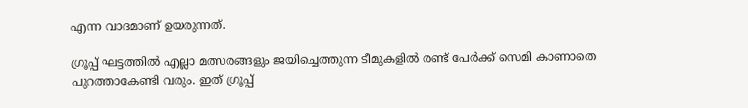എന്ന വാദമാണ് ഉയരുന്നത്.

ഗ്രൂപ്പ് ഘട്ടത്തിൽ എല്ലാ മത്സരങ്ങളും ജയിച്ചെത്തുന്ന ടീമുകളിൽ രണ്ട് പേർക്ക് സെമി കാണാതെ പുറത്താകേണ്ടി വരും. ഇത് ഗ്രൂപ്പ്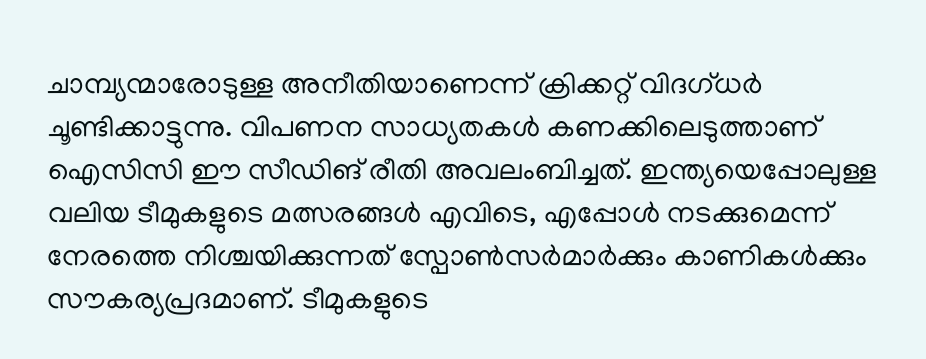ചാമ്പ്യന്മാരോടുള്ള അനീതിയാണെന്ന് ക്രിക്കറ്റ് വിദഗ്ധർ ചൂണ്ടിക്കാട്ടുന്നു. വിപണന സാധ്യതകൾ കണക്കിലെടുത്താണ് ഐസിസി ഈ സീഡിങ് രീതി അവലംബിച്ചത്. ഇന്ത്യയെപ്പോലുള്ള വലിയ ടീമുകളുടെ മത്സരങ്ങൾ എവിടെ, എപ്പോൾ നടക്കുമെന്ന് നേരത്തെ നിശ്ചയിക്കുന്നത് സ്പോൺസർമാർക്കും കാണികൾക്കും സൗകര്യപ്രദമാണ്. ടീമുകളുടെ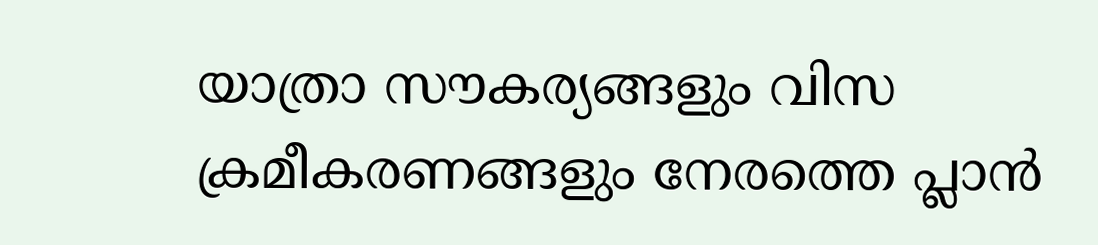യാത്രാ സൗകര്യങ്ങളും വിസ ക്രമീകരണങ്ങളും നേരത്തെ പ്ലാൻ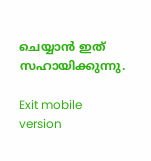ചെയ്യാൻ ഇത് സഹായിക്കുന്നു.

Exit mobile version